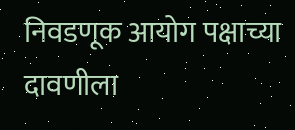निवडणूक आयोग पक्षाच्या दावणीला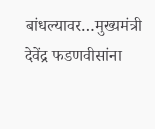बांधल्यावर…मुख्यमंत्री देवेंद्र फडणवीसांना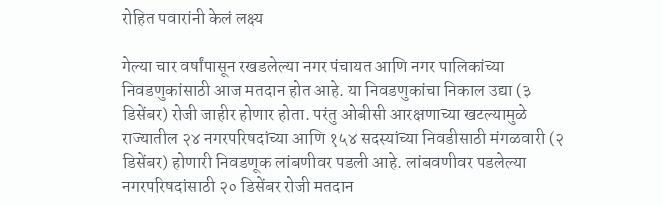रोहित पवारांनी केलं लक्ष्य

गेल्या चार वर्षांपासून रखडलेल्या नगर पंचायत आणि नगर पालिकांच्या निवडणुकांसाठी आज मतदान होत आहे. या निवडणुकांचा निकाल उद्या (३ डिसेंबर) रोजी जाहीर होणार होता. परंतु ओबीसी आरक्षणाच्या खटल्यामुळे राज्यातील २४ नगरपरिषदांच्या आणि १५४ सदस्यांच्या निवडीसाठी मंगळवारी (२ डिसेंबर) होणारी निवडणूक लांबणीवर पडली आहे. लांबवणीवर पडलेल्या नगरपरिषदांसाठी २० डिसेंबर रोजी मतदान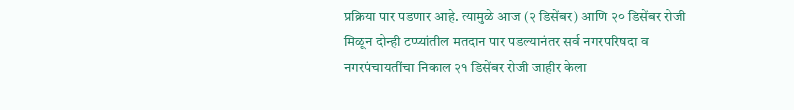प्रक्रिया पार पडणार आहे. त्यामुळे आज (२ डिसेंबर) आणि २० डिसेंबर रोजी मिळून दोन्ही टप्प्यांतील मतदान पार पडल्यानंतर सर्व नगरपरिषदा व नगरपंचायतींचा निकाल २१ डिसेंबर रोजी जाहीर केला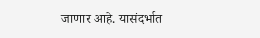जाणार आहे. यासंदर्भात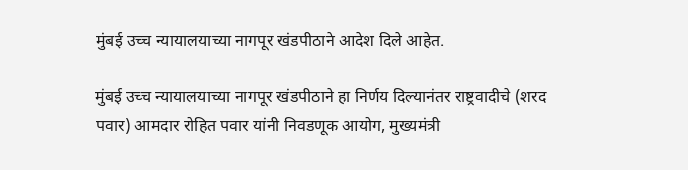मुंबई उच्च न्यायालयाच्या नागपूर खंडपीठाने आदेश दिले आहेत.

मुंबई उच्च न्यायालयाच्या नागपूर खंडपीठाने हा निर्णय दिल्यानंतर राष्ट्रवादीचे (शरद पवार) आमदार रोहित पवार यांनी निवडणूक आयोग, मुख्यमंत्री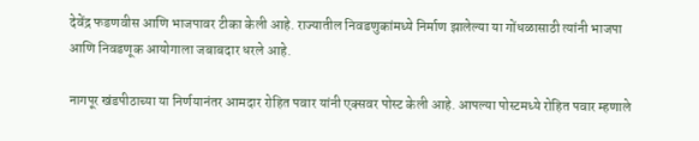देवेंद्र फडणवीस आणि भाजपावर टीका केली आहे. राज्यातील निवडणुकांमध्ये निर्माण झालेल्या या गोंधळासाठी त्यांनी भाजपा आणि निवडणूक आयोगाला जबाबदार धरले आहे.

नागपूर खंडपीठाच्या या निर्णयानंतर आमदार रोहित पवार यांनी एक्सवर पोस्ट केली आहे. आपल्या पोस्टमध्ये रोहित पवार म्हणाले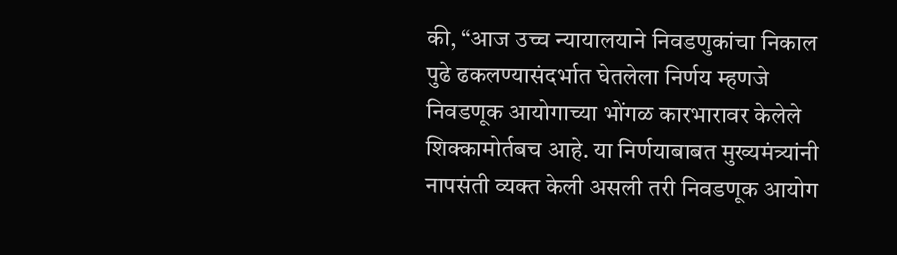की, “आज उच्च न्यायालयाने निवडणुकांचा निकाल पुढे ढकलण्यासंदर्भात घेतलेला निर्णय म्हणजे निवडणूक आयोगाच्या भोंगळ कारभारावर केलेले शिक्कामोर्तबच आहे. या निर्णयाबाबत मुख्यमंत्र्यांनी नापसंती व्यक्त केली असली तरी निवडणूक आयोग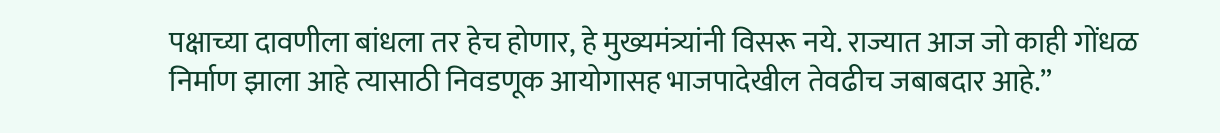पक्षाच्या दावणीला बांधला तर हेच होणार, हे मुख्यमंत्र्यांनी विसरू नये. राज्यात आज जो काही गोंधळ निर्माण झाला आहे त्यासाठी निवडणूक आयोगासह भाजपादेखील तेवढीच जबाबदार आहे.”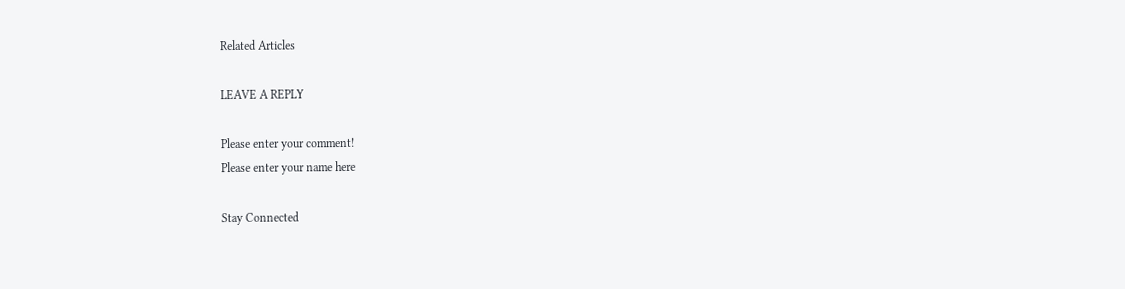Related Articles

LEAVE A REPLY

Please enter your comment!
Please enter your name here

Stay Connected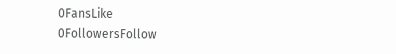0FansLike
0FollowersFollow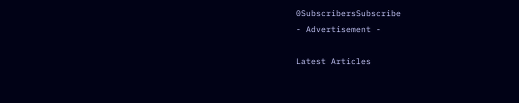0SubscribersSubscribe
- Advertisement -

Latest Articles